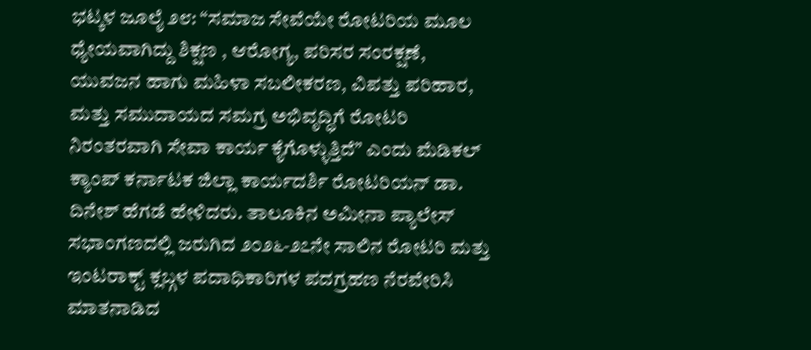ಭಟ್ಕಳ ಜೂಲೈ ೨೮: “ಸಮಾಜ ಸೇವೆಯೇ ರೋಟರಿಯ ಮೂಲ ಧ್ಯೇಯವಾಗಿದ್ದು ಶಿಕ್ಷಣ , ಆರೋಗ್ಯ, ಪರಿಸರ ಸಂರಕ್ಷಣೆ, ಯುವಜನ ಹಾಗು ಮಹಿಳಾ ಸಬಲೀಕರಣ, ವಿಪತ್ತು ಪರಿಹಾರ, ಮತ್ತು ಸಮುದಾಯದ ಸಮಗ್ರ ಅಭಿವೃದ್ಧಿಗೆ ರೋಟರಿ ನಿರಂತರವಾಗಿ ಸೇವಾ ಕಾರ್ಯ ಕೈಗೊಳ್ಳುತ್ತಿದೆ” ಎಂದು ಮೆಡಿಕಲ್ ಕ್ಯಾಂಪ್ ಕರ್ನಾಟಕ ಜಿಲ್ಲಾ ಕಾರ್ಯದರ್ಶಿ ರೋಟರಿಯನ್ ಡಾ. ದಿನೇಶ್ ಹೆಗಡೆ ಹೇಳಿದರು. ತಾಲೂಕಿನ ಅಮೀನಾ ಪ್ಯಾಲೇಸ್ ಸಭಾಂಗಣದಲ್ಲಿ ಜರುಗಿದ ೨೦೨೬-೨೭ನೇ ಸಾಲಿನ ರೋಟರಿ ಮತ್ತು ಇಂಟರಾಕ್ಟ್ ಕ್ಲಬ್ಗಳ ಪದಾಧಿಕಾರಿಗಳ ಪದಗ್ರಹಣ ನೆರವೇರಿಸಿ ಮಾತನಾಡಿದ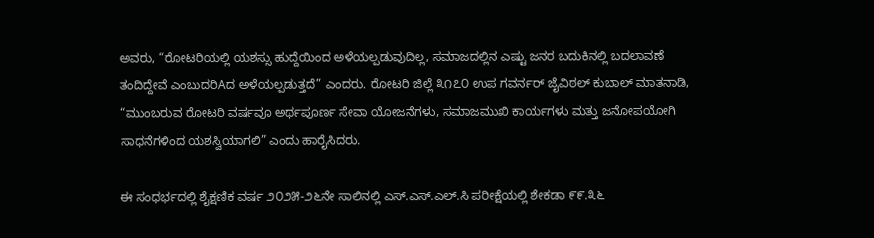ಅವರು, “ರೋಟರಿಯಲ್ಲಿ ಯಶಸ್ಸು ಹುದ್ದೆಯಿಂದ ಅಳೆಯಲ್ಪಡುವುದಿಲ್ಲ, ಸಮಾಜದಲ್ಲಿನ ಎಷ್ಟು ಜನರ ಬದುಕಿನಲ್ಲಿ ಬದಲಾವಣೆ ತಂದಿದ್ದೇವೆ ಎಂಬುದರಿAದ ಅಳೆಯಲ್ಪಡುತ್ತದೆ” ಎಂದರು. ರೋಟರಿ ಜಿಲ್ಲೆ ೩೧೭೦ ಉಪ ಗವರ್ನರ್ ಜೈವಿಠಲ್ ಕುಬಾಲ್ ಮಾತನಾಡಿ, “ಮುಂಬರುವ ರೋಟರಿ ವರ್ಷವೂ ಅರ್ಥಪೂರ್ಣ ಸೇವಾ ಯೋಜನೆಗಳು, ಸಮಾಜಮುಖಿ ಕಾರ್ಯಗಳು ಮತ್ತು ಜನೋಪಯೋಗಿ ಸಾಧನೆಗಳಿಂದ ಯಶಸ್ವಿಯಾಗಲಿ” ಎಂದು ಹಾರೈಸಿದರು.

ಈ ಸಂಧರ್ಭದಲ್ಲಿ ಶೈಕ್ಷಣಿಕ ವರ್ಷ ೨೦೨೫-೨೬ನೇ ಸಾಲಿನಲ್ಲಿ ಎಸ್.ಎಸ್.ಎಲ್.ಸಿ ಪರೀಕ್ಷೆಯಲ್ಲಿ ಶೇಕಡಾ ೯೯.೩೬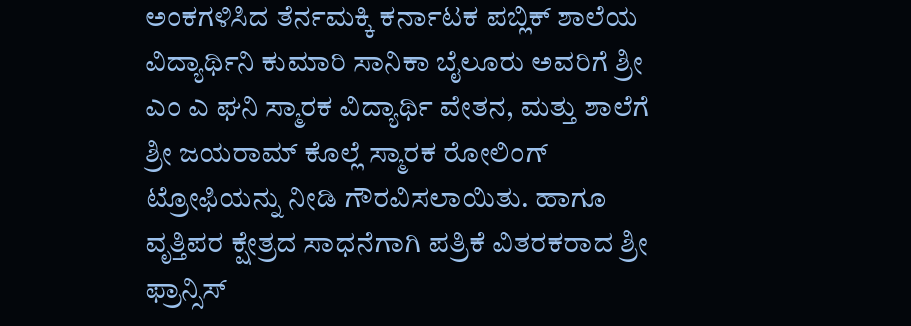ಅಂಕಗಳಿಸಿದ ತೆರ್ನಮಕ್ಕಿ ಕರ್ನಾಟಕ ಪಬ್ಲಿಕ್ ಶಾಲೆಯ ವಿದ್ಯಾರ್ಥಿನಿ ಕುಮಾರಿ ಸಾನಿಕಾ ಬೈಲೂರು ಅವರಿಗೆ ಶ್ರೀ ಎಂ ಎ ಘನಿ ಸ್ಮಾರಕ ವಿದ್ಯಾರ್ಥಿ ವೇತನ, ಮತ್ತು ಶಾಲೆಗೆ ಶ್ರೀ ಜಯರಾಮ್ ಕೊಲ್ಲೆ ಸ್ಮಾರಕ ರೋಲಿಂಗ್ ಟ್ರೋಫಿಯನ್ನು ನೀಡಿ ಗೌರವಿಸಲಾಯಿತು. ಹಾಗೂ ವೃತ್ತಿಪರ ಕ್ಷೇತ್ರದ ಸಾಧನೆಗಾಗಿ ಪತ್ರಿಕೆ ವಿತರಕರಾದ ಶ್ರೀ ಫ್ರಾನ್ಸಿಸ್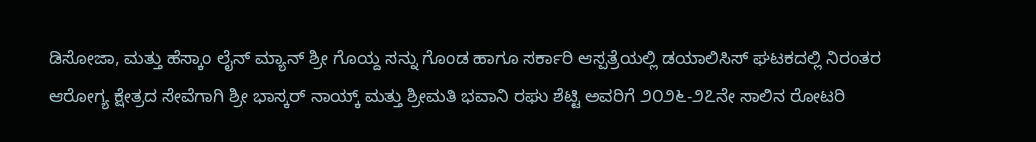ಡಿಸೋಜಾ, ಮತ್ತು ಹೆಸ್ಕಾಂ ಲೈನ್ ಮ್ಯಾನ್ ಶ್ರೀ ಗೊಯ್ದ ಸನ್ನು ಗೊಂಡ ಹಾಗೂ ಸರ್ಕಾರಿ ಆಸ್ಪತ್ರೆಯಲ್ಲಿ ಡಯಾಲಿಸಿಸ್ ಘಟಕದಲ್ಲಿ ನಿರಂತರ ಆರೋಗ್ಯ ಕ್ಷೇತ್ರದ ಸೇವೆಗಾಗಿ ಶ್ರೀ ಭಾಸ್ಕರ್ ನಾಯ್ಕ್ ಮತ್ತು ಶ್ರೀಮತಿ ಭವಾನಿ ರಘು ಶೆಟ್ಟಿ ಅವರಿಗೆ ೨೦೨೬-೨೭ನೇ ಸಾಲಿನ ರೋಟರಿ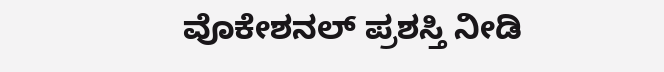ವೊಕೇಶನಲ್ ಪ್ರಶಸ್ತಿ ನೀಡಿ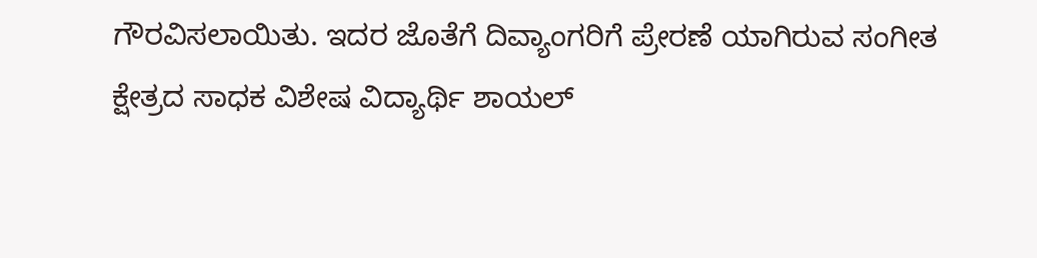ಗೌರವಿಸಲಾಯಿತು. ಇದರ ಜೊತೆಗೆ ದಿವ್ಯಾಂಗರಿಗೆ ಪ್ರೇರಣೆ ಯಾಗಿರುವ ಸಂಗೀತ ಕ್ಷೇತ್ರದ ಸಾಧಕ ವಿಶೇಷ ವಿದ್ಯಾರ್ಥಿ ಶಾಯಲ್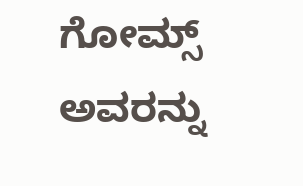ಗೋಮ್ಸ್ ಅವರನ್ನು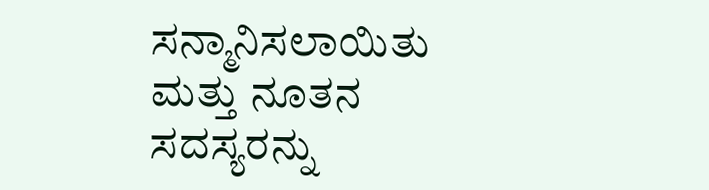ಸನ್ಮಾನಿಸಲಾಯಿತು ಮತ್ತು ನೂತನ ಸದಸ್ಯರನ್ನು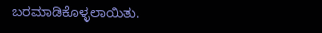ಬರಮಾಡಿಕೊಳ್ಳಲಾಯಿತು.